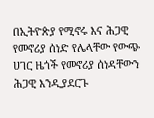በኢትዮጵያ የሚኖሩ እና ሕጋዊ የመኖሪያ ሰነድ የሌላቸው የውጭ ሀገር ዜጎች የመኖሪያ ሰነዳቸውን ሕጋዊ እንዲያደርጉ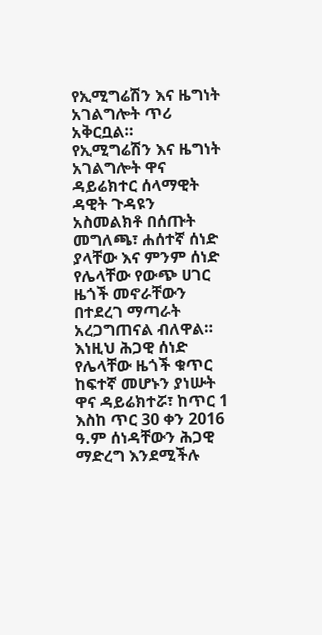የኢሚግሬሽን እና ዜግነት አገልግሎት ጥሪ አቅርቧል።
የኢሚግሬሽን እና ዜግነት አገልግሎት ዋና ዳይሬክተር ሰላማዊት ዳዊት ጉዳዩን አስመልክቶ በሰጡት መግለጫ፣ ሐሰተኛ ሰነድ ያላቸው እና ምንም ሰነድ የሌላቸው የውጭ ሀገር ዜጎች መኖራቸውን በተደረገ ማጣራት አረጋግጠናል ብለዋል።
እነዚህ ሕጋዊ ሰነድ የሌላቸው ዜጎች ቁጥር ከፍተኛ መሆኑን ያነሡት ዋና ዳይሬክተሯ፣ ከጥር 1 እስከ ጥር 30 ቀን 2016 ዓ.ም ሰነዳቸውን ሕጋዊ ማድረግ እንደሚችሉ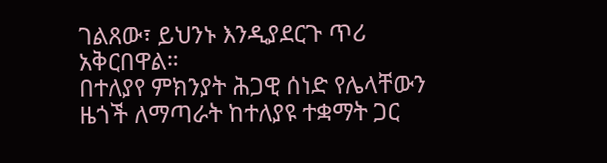ገልጸው፣ ይህንኑ እንዲያደርጉ ጥሪ አቅርበዋል።
በተለያየ ምክንያት ሕጋዊ ሰነድ የሌላቸውን ዜጎች ለማጣራት ከተለያዩ ተቋማት ጋር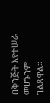በቅንጅት እየተሠራ መሆኑንም ገልጸዋል።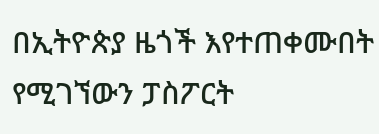በኢትዮጵያ ዜጎች እየተጠቀሙበት የሚገኘውን ፓስፖርት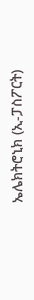ኤሌክትሮኒክ (ኢ-ፓስፖርት)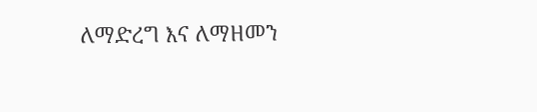ለማድረግ እና ለማዘመን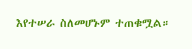እየተሠራ ስለመሆኑም ተጠቁሟል።